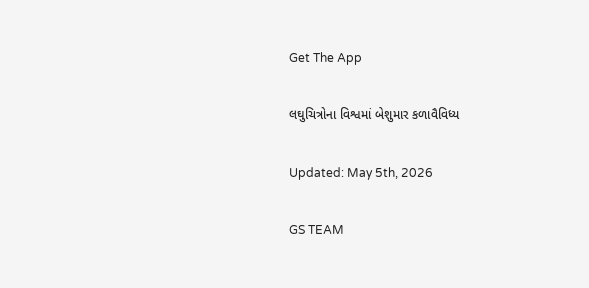Get The App

લઘુચિત્રોના વિશ્વમાં બેશુમાર કળાવૈવિધ્ય

Updated: May 5th, 2026

GS TEAM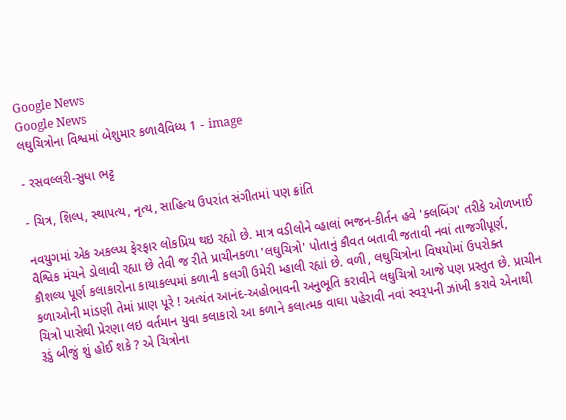Google News
Google News
લઘુચિત્રોના વિશ્વમાં બેશુમાર કળાવૈવિધ્ય 1 - image

- રસવલ્લરી-સુધા ભટ્ટ

- ચિત્ર, શિલ્પ, સ્થાપત્ય, નૃત્ય, સાહિત્ય ઉપરાંત સંગીતમાં પણ ક્રાંતિ

નવયુગમાં એક અકલ્પ્ય ફેરફાર લોકપ્રિય થઇ રહ્યો છે. માત્ર વડીલોને વ્હાલાં ભજન-કીર્તન હવે 'ક્લબિંગ' તરીકે ઓળખાઈ વૈશ્વિક મંચને ડોલાવી રહ્યા છે તેવી જ રીતે પ્રાચીનકળા 'લઘુચિત્રો' પોતાનું કૌવત બતાવી જતાવી નવાં તાજગીપૂર્ણ, કૌશલ્ય પૂર્ણ કલાકારોના કાયાકલ્પમાં કળાની કલગી ઉમેરી મ્હાલી રહ્યાં છે. વળી, લઘુચિત્રોના વિષયોમાં ઉપરોક્ત કળાઓની માંડણી તેમાં પ્રાણ પૂરે ! અત્યંત આનંદ-અહોભાવની અનુભૂતિ કરાવીને લઘુચિત્રો આજે પણ પ્રસ્તુત છે. પ્રાચીન ચિત્રો પાસેથી પ્રેરણા લઇ વર્તમાન યુવા કલાકારો આ કળાને કલાત્મક વાઘા પહેરાવી નવાં સ્વરૂપની ઝાંખી કરાવે એનાથી રૂડું બીજું શું હોઈ શકે ? એ ચિત્રોના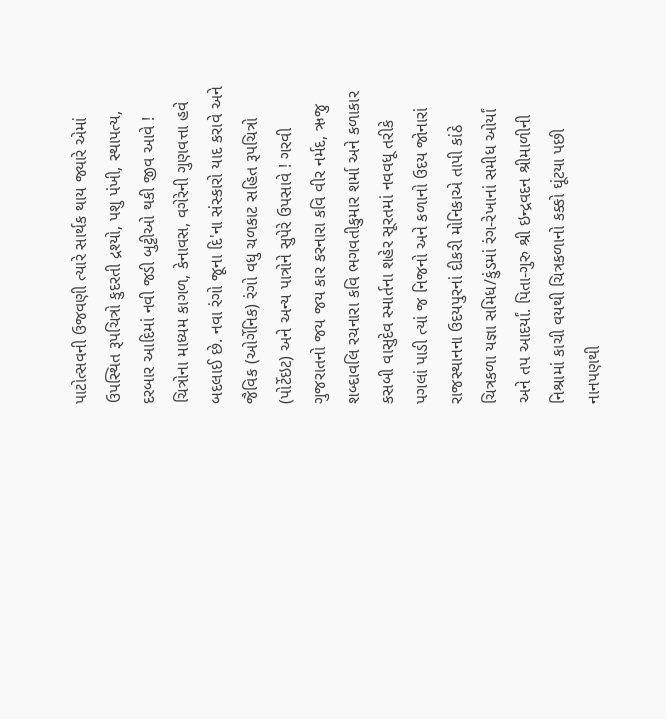પાટોત્સવની ઉજવણી ત્યારે સાર્થક થાય જ્યારે એમાં ઉપસ્થિત રૂપચિત્રો કુદરતી દ્રશ્યો, પશુ પંખી, સ્થાપત્ય, દરબાર આદિમાં નવી જડી બુટ્ટીઓ થકી જીવ આવે ! ચિત્રોના માધ્યમ કાગળ, કેનાવસ, વગેરેની ગુણવત્તા હવે બદલાઈ છે. નવા રંગો જૂના દિ'ના સંસ્કારો યાદ કરાવે અને જૈવિક (ઓર્ગેનિક) રંગો વધુ ચળકાટ સહિત રૂપચિત્રો (પોર્ટેઇટ) અને અન્ય પાત્રોને સુપેરે ઉપસાવે ! ગરવી ગુજરાતનો જય જય કાર કરનારા કવિ વીર નર્મદ, ઋજુ શબ્દાવલિ રચનારા કવિ ભગવતીકુમાર શર્મા અને કળાકાર કસબી વાસુદેવ સ્માર્તના શહેર સૂરતમાં નવવધૂ તરીકે પગલાં પાડી ત્યાં જ નિજનો અને કળાનો ઉદય જોનારાં રાજસ્થાનના ઉદયપુરનાં દીકરી મોનિકાએ તાપી કાંઠે ચિત્રકળા યજ્ઞા સમિધ/કુંડમાં રંગ-રેખાનાં સમીધ ઓર્યાં અને તપ આદર્યાં. પિતા-ગુરુ શ્રી ઇન્દ્રવદન શ્રીમાળીની નિશ્રામાં કાચી વયથી ચિત્રકળાનો કક્કો ઘૂંટયા પછી નાનપણથી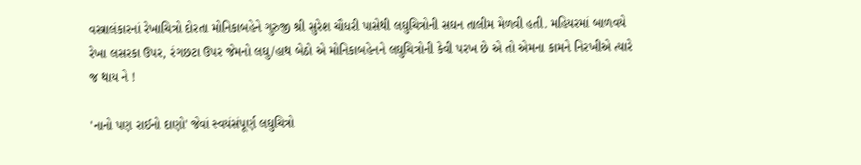વસ્ત્રાલંકારનાં રેખાચિત્રો દોરતા મોનિકાબહેને ગુરુજી શ્રી સુરેશ ચૌધરી પાસેથી લઘુચિત્રોની સઘન તાલીમ મેળવી હતી. મહિયરમાં બાળવયે રેખા લસરકા ઉપર, રંગછટા ઉપર જેમનો લઘુ/હાથ બેઠો એ મોનિકાબહેનને લઘુચિત્રોની કેવી પરખ છે એ તો એમના કામને નિરખીએ ત્યારે જ થાય ને !

'નાનો પણ રાઈનો દાણો' જેવાં સ્વયંસંપૂર્ણ લઘુચિત્રો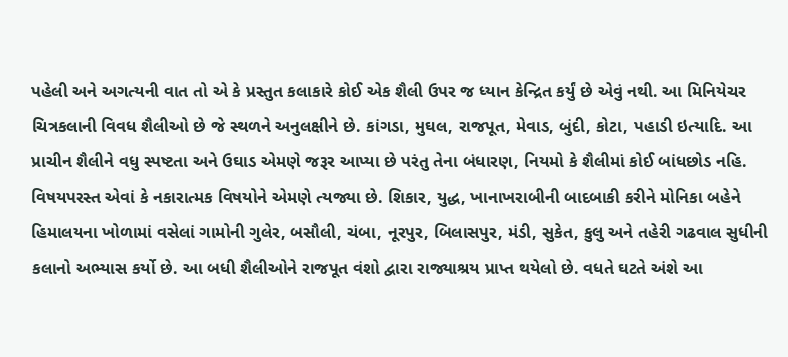પહેલી અને અગત્યની વાત તો એ કે પ્રસ્તુત કલાકારે કોઈ એક શૈલી ઉપર જ ધ્યાન કેન્દ્રિત કર્યું છે એવું નથી. આ મિનિયેચર ચિત્રકલાની વિવધ શૈલીઓ છે જે સ્થળને અનુલક્ષીને છે. કાંગડા, મુઘલ, રાજપૂત, મેવાડ, બુંદી, કોટા, પહાડી ઇત્યાદિ. આ પ્રાચીન શૈલીને વધુ સ્પષ્ટતા અને ઉઘાડ એમણે જરૂર આપ્યા છે પરંતુ તેના બંધારણ, નિયમો કે શૈલીમાં કોઈ બાંધછોડ નહિ. વિષયપરસ્ત એવાં કે નકારાત્મક વિષયોને એમણે ત્યજ્યા છે. શિકાર, યુદ્ધ, ખાનાખરાબીની બાદબાકી કરીને મોનિકા બહેને હિમાલયના ખોળામાં વસેલાં ગામોની ગુલેર, બસૌલી, ચંબા, નૂરપુર, બિલાસપુર, મંડી, સુકેત, કુલુ અને તહેરી ગઢવાલ સુધીની કલાનો અભ્યાસ કર્યો છે. આ બધી શૈલીઓને રાજપૂત વંશો દ્વારા રાજ્યાશ્રય પ્રાપ્ત થયેલો છે. વધતે ઘટતે અંશે આ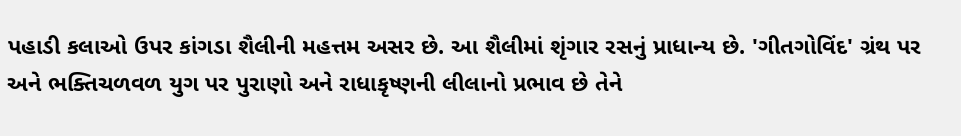પહાડી કલાઓ ઉપર કાંગડા શૈલીની મહત્તમ અસર છે. આ શૈલીમાં શૃંગાર રસનું પ્રાધાન્ય છે. 'ગીતગોવિંદ' ગ્રંથ પર અને ભક્તિચળવળ યુગ પર પુરાણો અને રાધાકૃષ્ણની લીલાનો પ્રભાવ છે તેને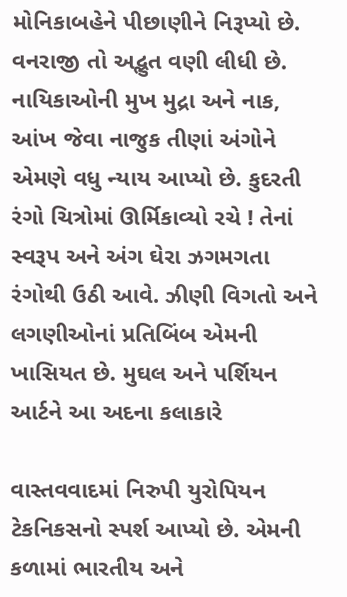મોનિકાબહેને પીછાણીને નિરૂપ્યો છે. વનરાજી તો અદ્ભુત વણી લીધી છે. નાયિકાઓની મુખ મુદ્રા અને નાક, આંખ જેવા નાજુક તીણાં અંગોને એમણે વધુ ન્યાય આપ્યો છે. કુદરતી રંગો ચિત્રોમાં ઊર્મિકાવ્યો રચે ! તેનાં સ્વરૂપ અને અંગ ઘેરા ઝગમગતા રંગોથી ઉઠી આવે. ઝીણી વિગતો અને લગણીઓનાં પ્રતિબિંબ એમની ખાસિયત છે. મુઘલ અને પર્શિયન આર્ટને આ અદના કલાકારે

વાસ્તવવાદમાં નિરુપી યુરોપિયન ટેકનિકસનો સ્પર્શ આપ્યો છે. એમની કળામાં ભારતીય અને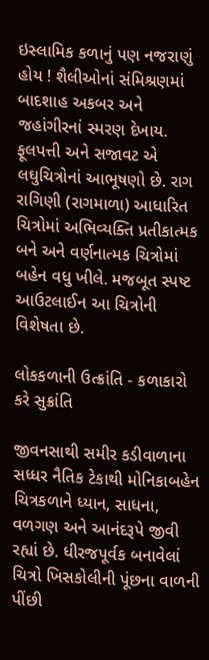ઇસ્લામિક કળાનું પણ નજરાણું હોય ! શૈલીઓનાં સંમિશ્રણમાં બાદશાહ અકબર અને જહાંગીરનાં સ્મરણ દેખાય. ફૂલપત્તી અને સજાવટ એ લઘુચિત્રોનાં આભૂષણો છે. રાગ રાગિણી (રાગમાળા) આધારિત ચિત્રોમાં અભિવ્યક્તિ પ્રતીકાત્મક બને અને વર્ણનાત્મક ચિત્રોમાં બહેન વધુ ખીલે. મજબૂત સ્પષ્ટ આઉટલાઈન આ ચિત્રોની વિશેષતા છે.

લોકકળાની ઉત્ક્રાંતિ - કળાકારો કરે સુક્રાંતિ

જીવનસાથી સમીર કડીવાળાના સધ્ધર નૈતિક ટેકાથી મોનિકાબહેન ચિત્રકળાને ધ્યાન, સાધના, વળગણ અને આનંદરૂપે જીવી રહ્યાં છે. ધીરજપૂર્વક બનાવેલાં ચિત્રો ખિસકોલીની પૂંછના વાળની પીંછી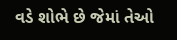વડે શોભે છે જેમાં તેઓ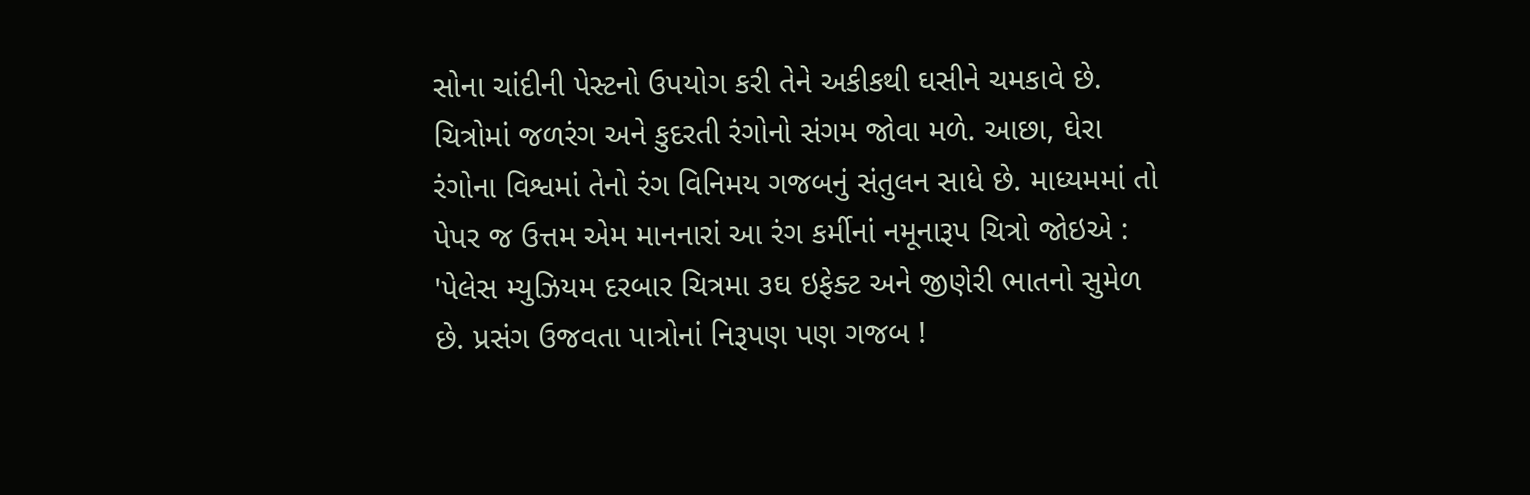સોના ચાંદીની પેસ્ટનો ઉપયોગ કરી તેને અકીકથી ઘસીને ચમકાવે છે. ચિત્રોમાં જળરંગ અને કુદરતી રંગોનો સંગમ જોવા મળે. આછા, ઘેરા રંગોના વિશ્વમાં તેનો રંગ વિનિમય ગજબનું સંતુલન સાધે છે. માધ્યમમાં તો પેપર જ ઉત્તમ એમ માનનારાં આ રંગ કર્મીનાં નમૂનારૂપ ચિત્રો જોઇએ : 'પેલેસ મ્યુઝિયમ દરબાર ચિત્રમા ૩ઘ ઇફેક્ટ અને જીણેરી ભાતનો સુમેળ છે. પ્રસંગ ઉજવતા પાત્રોનાં નિરૂપણ પણ ગજબ !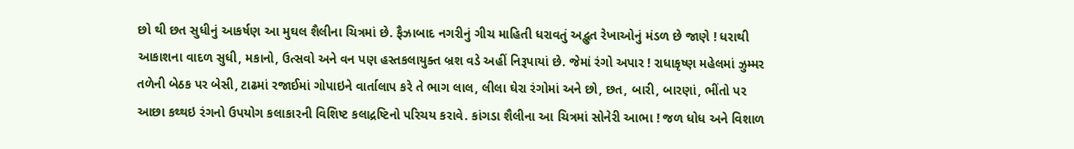છો થી છત સુધીનું આકર્ષણ આ મુઘલ શૈલીના ચિત્રમાં છે. ફૈઝાબાદ નગરીનું ગીચ માહિતી ધરાવતું અદ્ભુત રેખાઓનું મંડળ છે જાણે ! ધરાથી આકાશના વાદળ સુધી, મકાનો, ઉત્સવો અને વન પણ હસ્તકલાયુક્ત બ્રશ વડે અહીં નિરૂપાયાં છે. જેમાં રંગો અપાર ! રાધાકૃષ્ણ મહેલમાં ઝુમ્મર તળેની બેઠક પર બેસી, ટાઢમાં રજાઈમાં ગોપાઇને વાર્તાલાપ કરે તે ભાગ લાલ, લીલા ઘેરા રંગોમાં અને છો, છત, બારી, બારણાં, ભીંતો પર આછા કથ્થઇ રંગનો ઉપયોગ કલાકારની વિશિષ્ટ કલાદ્રષ્ટિનો પરિચય કરાવે. કાંગડા શૈલીના આ ચિત્રમાં સોનેરી આભા ! જળ ધોધ અને વિશાળ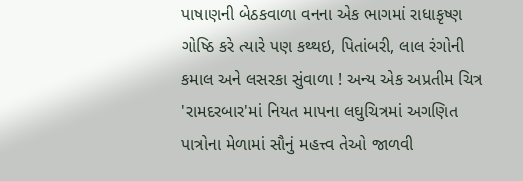પાષાણની બેઠકવાળા વનના એક ભાગમાં રાધાકૃષ્ણ ગોષ્ઠિ કરે ત્યારે પણ કથ્થઇ, પિતાંબરી, લાલ રંગોની કમાલ અને લસરકા સુંવાળા ! અન્ય એક અપ્રતીમ ચિત્ર 'રામદરબાર'માં નિયત માપના લઘુચિત્રમાં અગણિત પાત્રોના મેળામાં સૌનું મહત્ત્વ તેઓ જાળવી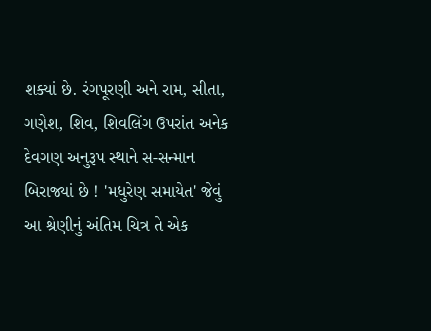શક્યાં છે. રંગપૂરણી અને રામ, સીતા, ગણેશ, શિવ, શિવલિંગ ઉપરાંત અનેક દેવગણ અનુરૂપ સ્થાને સ-સન્માન બિરાજ્યાં છે ! 'મધુરેણ સમાયેત' જેવું આ શ્રેણીનું અંતિમ ચિત્ર તે એક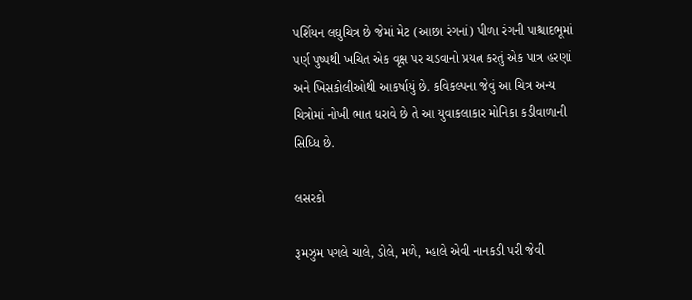પર્શિયન લઘુચિત્ર છે જેમાં મેટ (આછા રંગનાં) પીળા રંગની પાશ્ચાદભૂમાં પર્ણ પુષ્પથી ખચિત એક વૃક્ષ પર ચડવાનો પ્રયત્ન કરતું એક પાત્ર હરણાં અને ખિસકોલીઓથી આકર્ષાયું છે. કવિકલ્પના જેવું આ ચિત્ર અન્ય ચિત્રોમાં નોખી ભાત ધરાવે છે તે આ યુવાકલાકાર મોનિકા કડીવાળાની સિધ્ધિ છે.

લસરકો

રૂમઝુમ પગલે ચાલે, ડોલે, મળે, મ્હાલે એવી નાનકડી પરી જેવી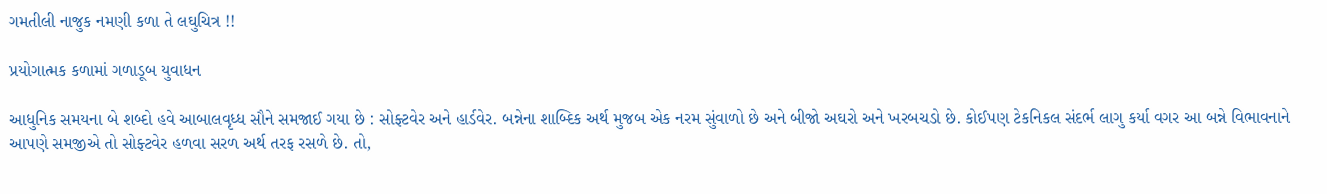ગમતીલી નાજુક નમણી કળા તે લઘુચિત્ર !!

પ્રયોગાત્મક કળામાં ગળાડૂબ યુવાધન

આધુનિક સમયના બે શબ્દો હવે આબાલવૃધ્ધ સૌને સમજાઈ ગયા છે : સોફ્ટવેર અને હાર્ડવેર. બન્નેના શાબ્દિક અર્થ મુજબ એક નરમ સુંવાળો છે અને બીજો અઘરો અને ખરબચડો છે. કોઈપણ ટેકનિકલ સંદર્ભ લાગુ કર્યા વગર આ બન્ને વિભાવનાને આપણે સમજીએ તો સોફ્ટવેર હળવા સરળ અર્થ તરફ રસળે છે. તો,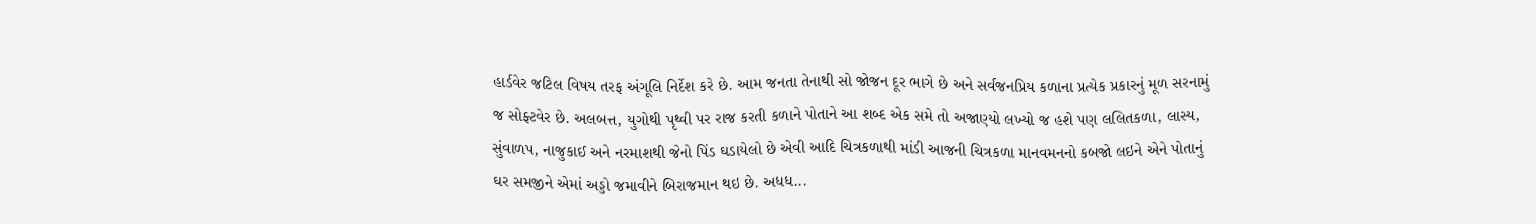હાર્ડવેર જટિલ વિષય તરફ અંગૂલિ નિર્દેશ કરે છે. આમ જનતા તેનાથી સો જોજન દૂર ભાગે છે અને સર્વજનપ્રિય કળાના પ્રત્યેક પ્રકારનું મૂળ સરનામું જ સોફ્ટવેર છે. અલબત્ત, યુગોથી પૃથ્વી પર રાજ કરતી કળાને પોતાને આ શબ્દ એક સમે તો અજાણ્યો લખ્યો જ હશે પણ લલિતકળા, લાસ્ય, સુંવાળપ, નાજુકાઈ અને નરમાશથી જેનો પિંડ ઘડાયેલો છે એવી આદિ ચિત્રકળાથી માંડી આજની ચિત્રકળા માનવમનનો કબજો લઇને એને પોતાનું ઘર સમજીને એમાં અડ્ડો જમાવીને બિરાજમાન થઇ છે. અધધ...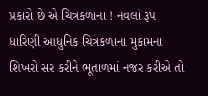પ્રકારો છે એ ચિત્રકળાના ! નવલાં રૂપ ધારિણી આધુનિક ચિત્રકળાના મુકામના શિખરો સર કરીને ભૂતાળમાં નજર કરીએ તો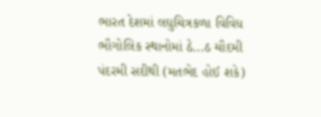ભારત દેશમાં લઘુચિત્રકળા વિવિધ ભૌગોલિક સ્થાનોમાં ઠે...ઠ ચૌદમી પંદરમી સદીથી (મતભેદ હોઈ શકે)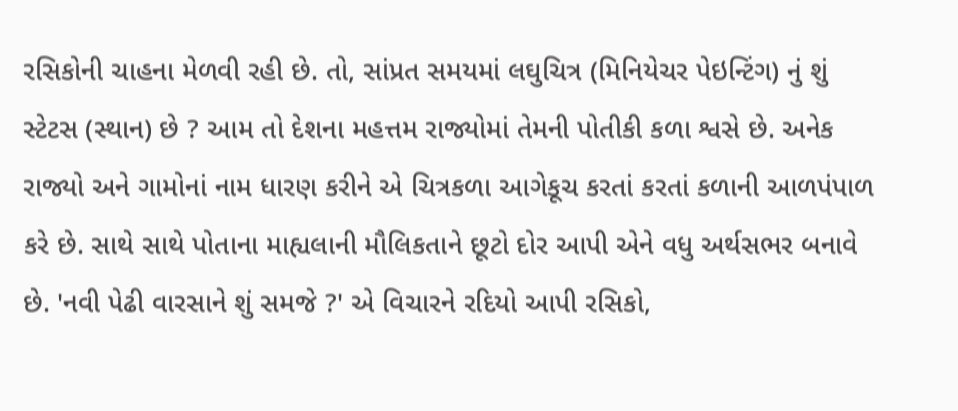રસિકોની ચાહના મેળવી રહી છે. તો, સાંપ્રત સમયમાં લઘુચિત્ર (મિનિયેચર પેઇન્ટિંગ) નું શું સ્ટેટસ (સ્થાન) છે ? આમ તો દેશના મહત્તમ રાજ્યોમાં તેમની પોતીકી કળા શ્વસે છે. અનેક રાજ્યો અને ગામોનાં નામ ધારણ કરીને એ ચિત્રકળા આગેકૂચ કરતાં કરતાં કળાની આળપંપાળ કરે છે. સાથે સાથે પોતાના માહ્યલાની મૌલિકતાને છૂટો દોર આપી એને વધુ અર્થસભર બનાવે છે. 'નવી પેઢી વારસાને શું સમજે ?' એ વિચારને રદિયો આપી રસિકો,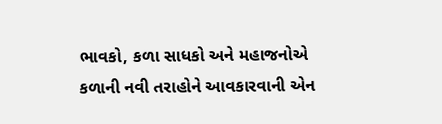ભાવકો, કળા સાધકો અને મહાજનોએ કળાની નવી તરાહોને આવકારવાની એન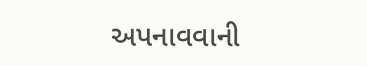અપનાવવાની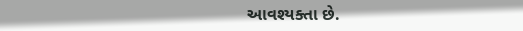આવશ્યક્તા છે.